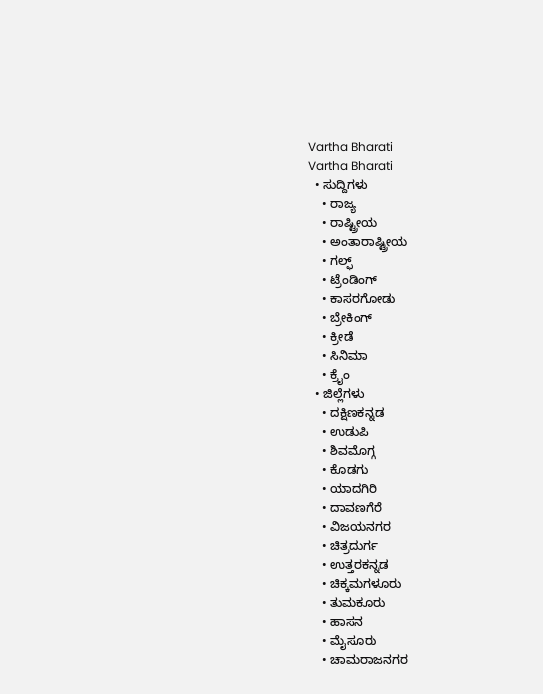Vartha Bharati
Vartha Bharati
  • ಸುದ್ದಿಗಳು
    • ರಾಜ್ಯ
    • ರಾಷ್ಟ್ರೀಯ
    • ಅಂತಾರಾಷ್ಟ್ರೀಯ
    • ಗಲ್ಫ್
    • ಟ್ರೆಂಡಿಂಗ್
    • ಕಾಸರಗೋಡು
    • ಬ್ರೇಕಿಂಗ್
    • ಕ್ರೀಡೆ
    • ಸಿನಿಮಾ
    • ಕ್ರೈಂ
  • ಜಿಲ್ಲೆಗಳು
    • ದಕ್ಷಿಣಕನ್ನಡ
    • ಉಡುಪಿ
    • ಶಿವಮೊಗ್ಗ
    • ಕೊಡಗು
    • ಯಾದಗಿರಿ
    • ದಾವಣಗೆರೆ
    • ವಿಜಯನಗರ
    • ಚಿತ್ರದುರ್ಗ
    • ಉತ್ತರಕನ್ನಡ
    • ಚಿಕ್ಕಮಗಳೂರು
    • ತುಮಕೂರು
    • ಹಾಸನ
    • ಮೈಸೂರು
    • ಚಾಮರಾಜನಗರ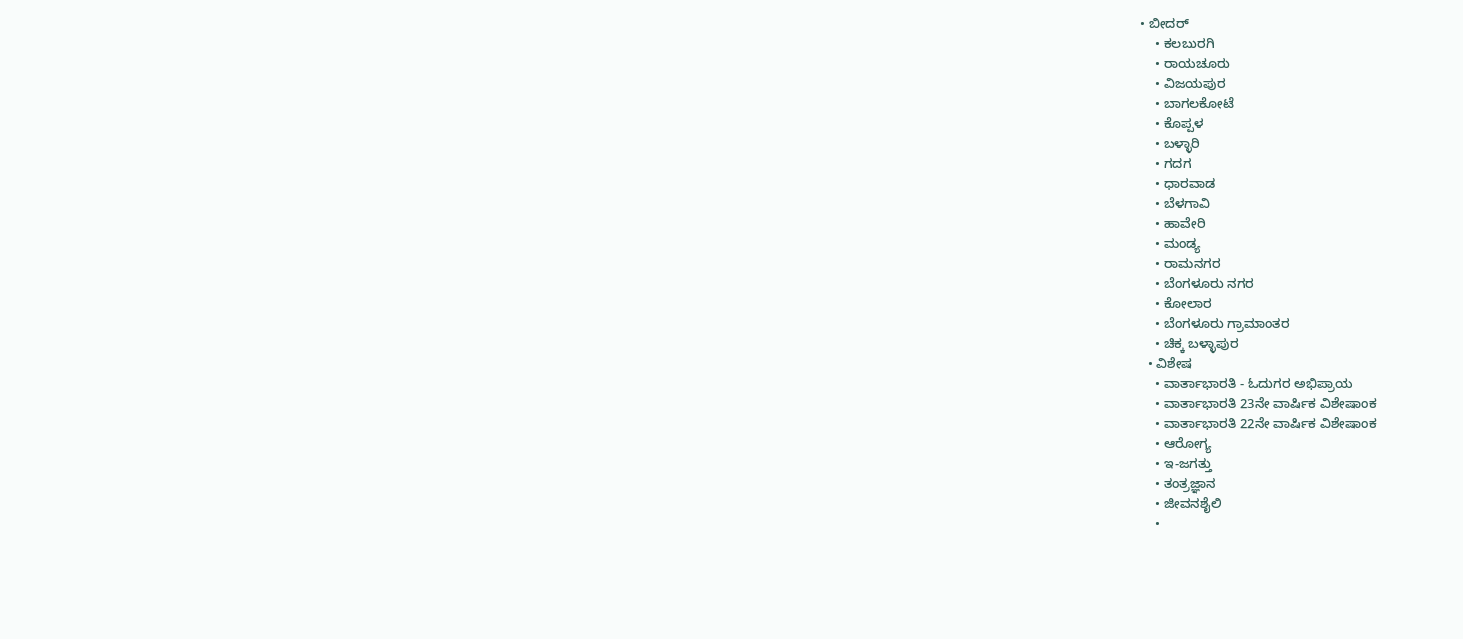• ಬೀದರ್‌
    • ಕಲಬುರಗಿ
    • ರಾಯಚೂರು
    • ವಿಜಯಪುರ
    • ಬಾಗಲಕೋಟೆ
    • ಕೊಪ್ಪಳ
    • ಬಳ್ಳಾರಿ
    • ಗದಗ
    • ಧಾರವಾಡ‌
    • ಬೆಳಗಾವಿ
    • ಹಾವೇರಿ
    • ಮಂಡ್ಯ
    • ರಾಮನಗರ
    • ಬೆಂಗಳೂರು ನಗರ
    • ಕೋಲಾರ
    • ಬೆಂಗಳೂರು ಗ್ರಾಮಾಂತರ
    • ಚಿಕ್ಕ ಬಳ್ಳಾಪುರ
  • ವಿಶೇಷ
    • ವಾರ್ತಾಭಾರತಿ - ಓದುಗರ ಅಭಿಪ್ರಾಯ
    • ವಾರ್ತಾಭಾರತಿ 23ನೇ ವಾರ್ಷಿಕ ವಿಶೇಷಾಂಕ
    • ವಾರ್ತಾಭಾರತಿ 22ನೇ ವಾರ್ಷಿಕ ವಿಶೇಷಾಂಕ
    • ಆರೋಗ್ಯ
    • ಇ-ಜಗತ್ತು
    • ತಂತ್ರಜ್ಞಾನ
    • ಜೀವನಶೈಲಿ
    •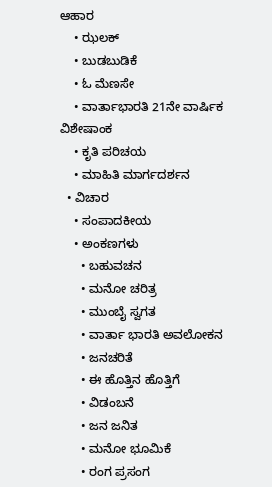ಆಹಾರ
    • ಝಲಕ್
    • ಬುಡಬುಡಿಕೆ
    • ಓ ಮೆಣಸೇ
    • ವಾರ್ತಾಭಾರತಿ 21ನೇ ವಾರ್ಷಿಕ ವಿಶೇಷಾಂಕ
    • ಕೃತಿ ಪರಿಚಯ
    • ಮಾಹಿತಿ ಮಾರ್ಗದರ್ಶನ
  • ವಿಚಾರ
    • ಸಂಪಾದಕೀಯ
    • ಅಂಕಣಗಳು
      • ಬಹುವಚನ
      • ಮನೋ ಚರಿತ್ರ
      • ಮುಂಬೈ ಸ್ವಗತ
      • ವಾರ್ತಾ ಭಾರತಿ ಅವಲೋಕನ
      • ಜನಚರಿತೆ
      • ಈ ಹೊತ್ತಿನ ಹೊತ್ತಿಗೆ
      • ವಿಡಂಬನೆ
      • ಜನ ಜನಿತ
      • ಮನೋ ಭೂಮಿಕೆ
      • ರಂಗ ಪ್ರಸಂಗ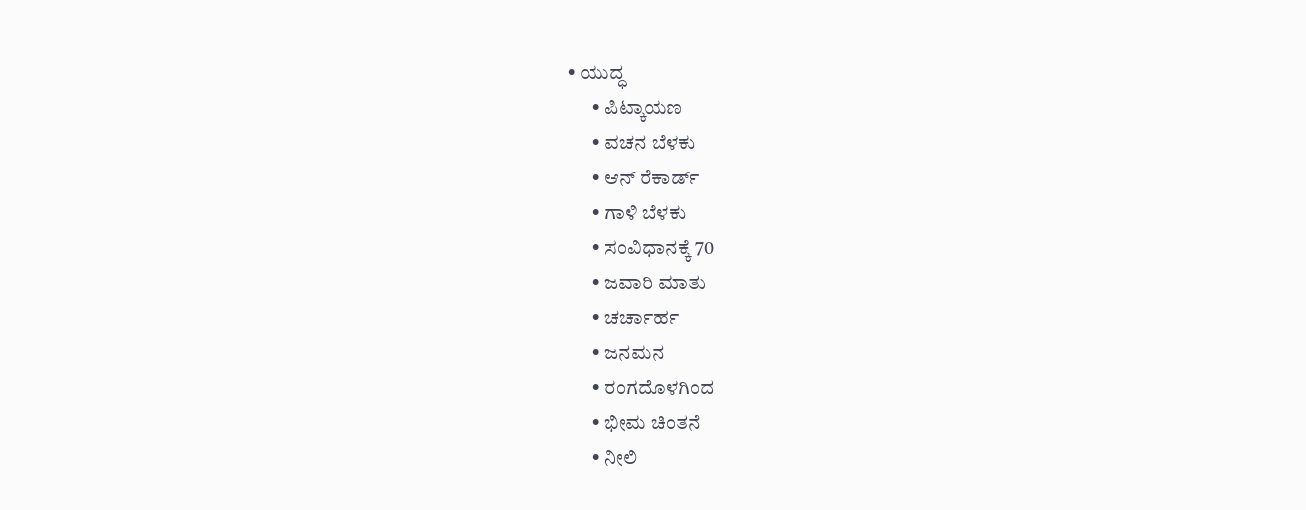• ಯುದ್ಧ
      • ಪಿಟ್ಕಾಯಣ
      • ವಚನ ಬೆಳಕು
      • ಆನ್ ರೆಕಾರ್ಡ್
      • ಗಾಳಿ ಬೆಳಕು
      • ಸಂವಿಧಾನಕ್ಕೆ 70
      • ಜವಾರಿ ಮಾತು
      • ಚರ್ಚಾರ್ಹ
      • ಜನಮನ
      • ರಂಗದೊಳಗಿಂದ
      • ಭೀಮ ಚಿಂತನೆ
      • ನೀಲಿ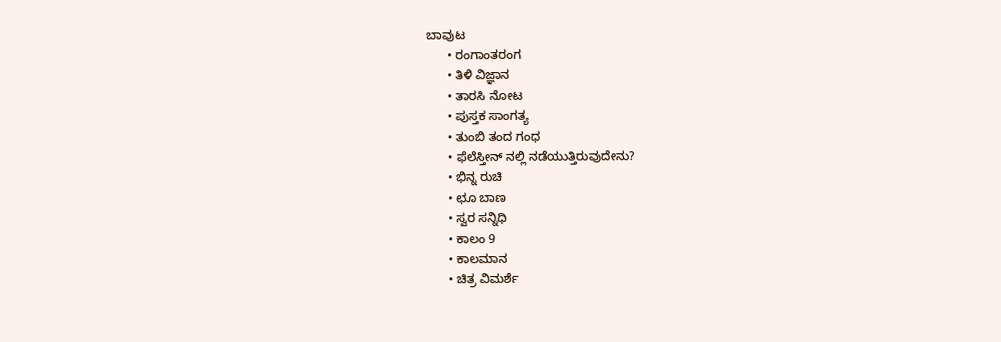ಬಾವುಟ
      • ರಂಗಾಂತರಂಗ
      • ತಿಳಿ ವಿಜ್ಞಾನ
      • ತಾರಸಿ ನೋಟ
      • ಪುಸ್ತಕ ಸಾಂಗತ್ಯ
      • ತುಂಬಿ ತಂದ ಗಂಧ
      • ಫೆಲೆಸ್ತೀನ್ ‌ನಲ್ಲಿ ನಡೆಯುತ್ತಿರುವುದೇನು?
      • ಭಿನ್ನ ರುಚಿ
      • ಛೂ ಬಾಣ
      • ಸ್ವರ ಸನ್ನಿಧಿ
      • ಕಾಲಂ 9
      • ಕಾಲಮಾನ
      • ಚಿತ್ರ ವಿಮರ್ಶೆ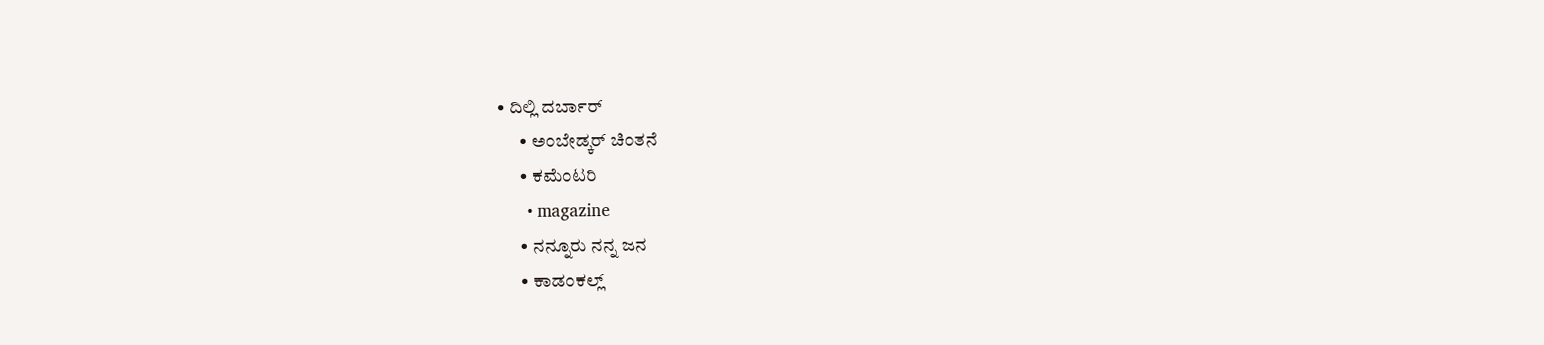• ದಿಲ್ಲಿ ದರ್ಬಾರ್
      • ಅಂಬೇಡ್ಕರ್ ಚಿಂತನೆ
      • ಕಮೆಂಟರಿ
      • magazine
      • ನನ್ನೂರು ನನ್ನ ಜನ
      • ಕಾಡಂಕಲ್ಲ್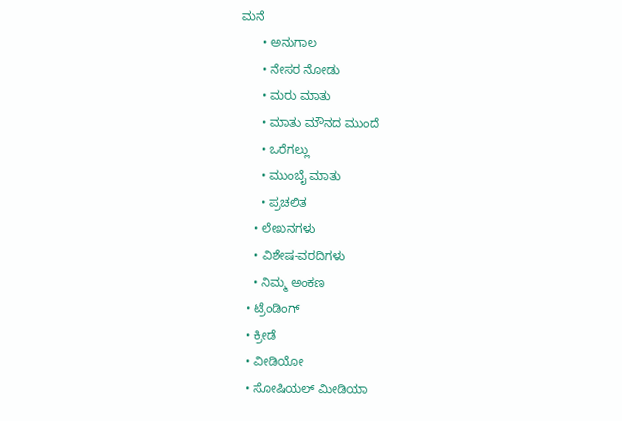ಮನೆ
      • ಅನುಗಾಲ
      • ನೇಸರ ನೋಡು
      • ಮರು ಮಾತು
      • ಮಾತು ಮೌನದ ಮುಂದೆ
      • ಒರೆಗಲ್ಲು
      • ಮುಂಬೈ ಮಾತು
      • ಪ್ರಚಲಿತ
    • ಲೇಖನಗಳು
    • ವಿಶೇಷ-ವರದಿಗಳು
    • ನಿಮ್ಮ ಅಂಕಣ
  • ಟ್ರೆಂಡಿಂಗ್
  • ಕ್ರೀಡೆ
  • ವೀಡಿಯೋ
  • ಸೋಷಿಯಲ್ ಮೀಡಿಯಾ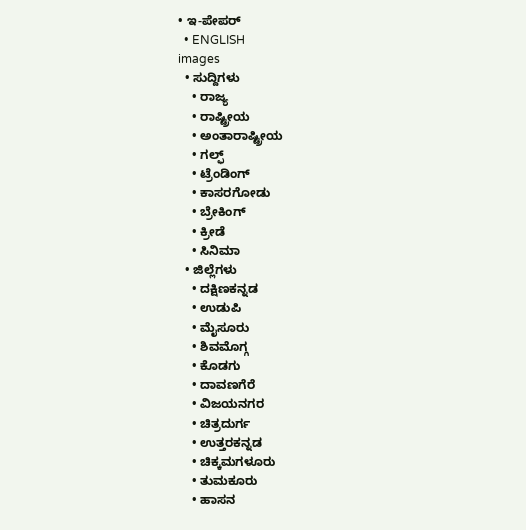• ಇ-ಪೇಪರ್
  • ENGLISH
images
  • ಸುದ್ದಿಗಳು
    • ರಾಜ್ಯ
    • ರಾಷ್ಟ್ರೀಯ
    • ಅಂತಾರಾಷ್ಟ್ರೀಯ
    • ಗಲ್ಫ್
    • ಟ್ರೆಂಡಿಂಗ್
    • ಕಾಸರಗೋಡು
    • ಬ್ರೇಕಿಂಗ್
    • ಕ್ರೀಡೆ
    • ಸಿನಿಮಾ
  • ಜಿಲ್ಲೆಗಳು
    • ದಕ್ಷಿಣಕನ್ನಡ
    • ಉಡುಪಿ
    • ಮೈಸೂರು
    • ಶಿವಮೊಗ್ಗ
    • ಕೊಡಗು
    • ದಾವಣಗೆರೆ
    • ವಿಜಯನಗರ
    • ಚಿತ್ರದುರ್ಗ
    • ಉತ್ತರಕನ್ನಡ
    • ಚಿಕ್ಕಮಗಳೂರು
    • ತುಮಕೂರು
    • ಹಾಸನ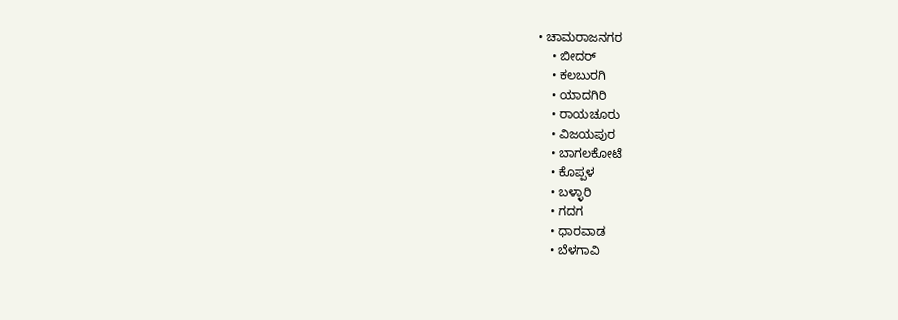• ಚಾಮರಾಜನಗರ
    • ಬೀದರ್‌
    • ಕಲಬುರಗಿ
    • ಯಾದಗಿರಿ
    • ರಾಯಚೂರು
    • ವಿಜಯಪುರ
    • ಬಾಗಲಕೋಟೆ
    • ಕೊಪ್ಪಳ
    • ಬಳ್ಳಾರಿ
    • ಗದಗ
    • ಧಾರವಾಡ
    • ಬೆಳಗಾವಿ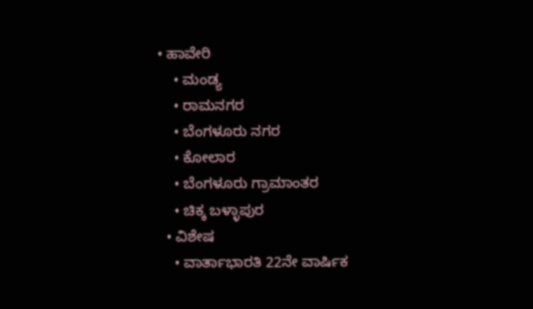• ಹಾವೇರಿ
    • ಮಂಡ್ಯ
    • ರಾಮನಗರ
    • ಬೆಂಗಳೂರು ನಗರ
    • ಕೋಲಾರ
    • ಬೆಂಗಳೂರು ಗ್ರಾಮಾಂತರ
    • ಚಿಕ್ಕ ಬಳ್ಳಾಪುರ
  • ವಿಶೇಷ
    • ವಾರ್ತಾಭಾರತಿ 22ನೇ ವಾರ್ಷಿಕ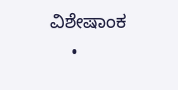ವಿಶೇಷಾಂಕ
    •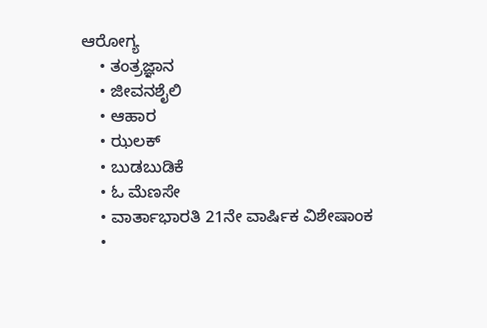ಆರೋಗ್ಯ
    • ತಂತ್ರಜ್ಞಾನ
    • ಜೀವನಶೈಲಿ
    • ಆಹಾರ
    • ಝಲಕ್
    • ಬುಡಬುಡಿಕೆ
    • ಓ ಮೆಣಸೇ
    • ವಾರ್ತಾಭಾರತಿ 21ನೇ ವಾರ್ಷಿಕ ವಿಶೇಷಾಂಕ
    •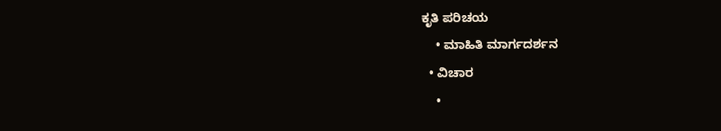ಕೃತಿ ಪರಿಚಯ
    • ಮಾಹಿತಿ ಮಾರ್ಗದರ್ಶನ
  • ವಿಚಾರ
    •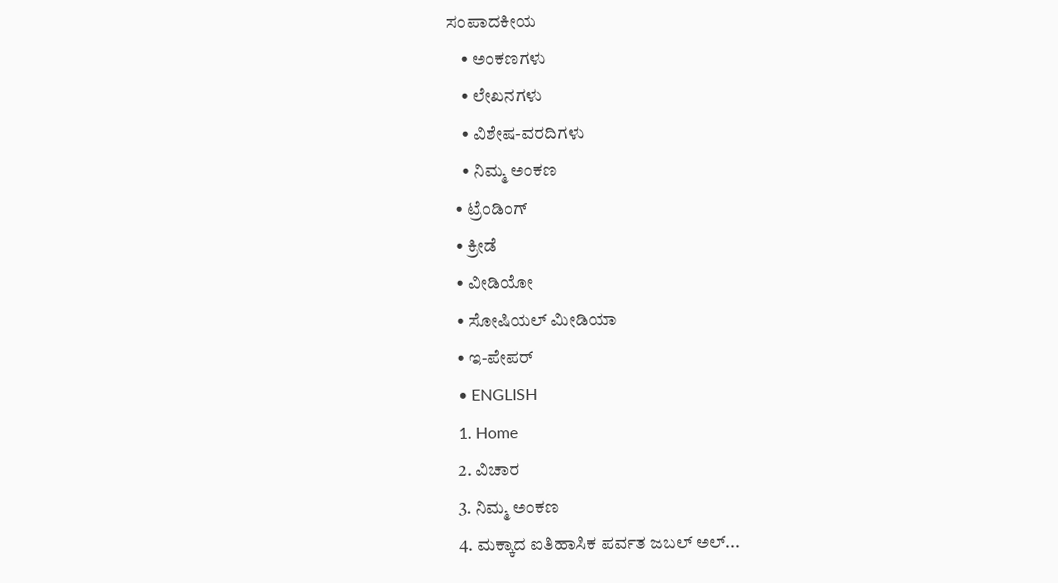ಸಂಪಾದಕೀಯ
    • ಅಂಕಣಗಳು
    • ಲೇಖನಗಳು
    • ವಿಶೇಷ-ವರದಿಗಳು
    • ನಿಮ್ಮ ಅಂಕಣ
  • ಟ್ರೆಂಡಿಂಗ್
  • ಕ್ರೀಡೆ
  • ವೀಡಿಯೋ
  • ಸೋಷಿಯಲ್ ಮೀಡಿಯಾ
  • ಇ-ಪೇಪರ್
  • ENGLISH
  1. Home
  2. ವಿಚಾರ
  3. ನಿಮ್ಮ ಅಂಕಣ
  4. ಮಕ್ಕಾದ ಐತಿಹಾಸಿಕ ಪರ್ವತ ಜಬಲ್ ಅಲ್...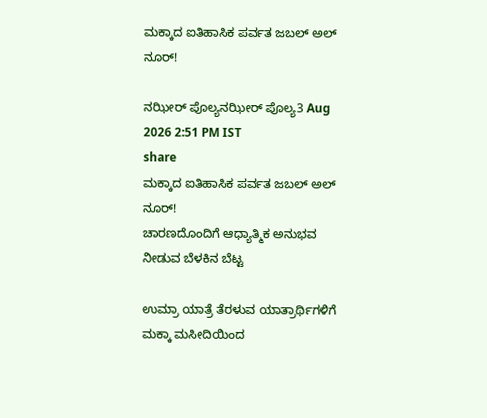ಮಕ್ಕಾದ ಐತಿಹಾಸಿಕ ಪರ್ವತ ಜಬಲ್ ಅಲ್ ನೂರ್!

ನಝೀರ್ ಪೊಲ್ಯನಝೀರ್ ಪೊಲ್ಯ3 Aug 2026 2:51 PM IST
share
ಮಕ್ಕಾದ ಐತಿಹಾಸಿಕ ಪರ್ವತ ಜಬಲ್ ಅಲ್ ನೂರ್!
ಚಾರಣದೊಂದಿಗೆ ಆಧ್ಯಾತ್ಮಿಕ ಅನುಭವ ನೀಡುವ ಬೆಳಕಿನ ಬೆಟ್ಟ

ಉಮ್ರಾ ಯಾತ್ರೆ ತೆರಳುವ ಯಾತ್ರಾರ್ಥಿಗಳಿಗೆ ಮಕ್ಕಾ ಮಸೀದಿಯಿಂದ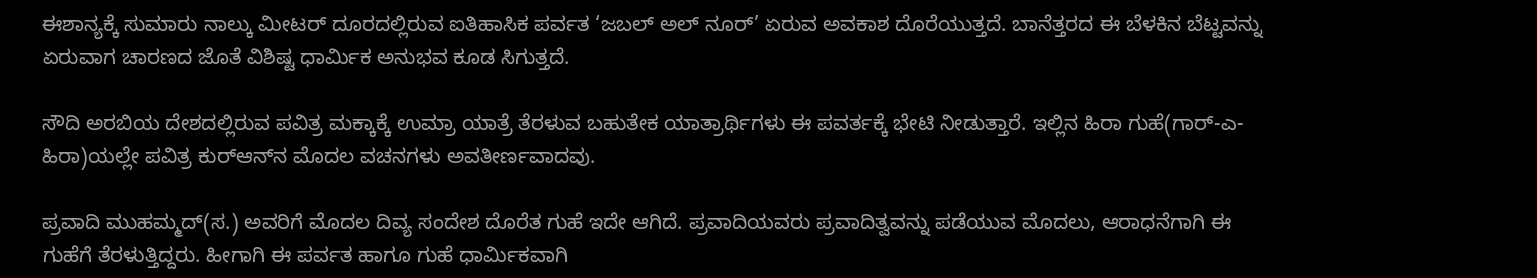ಈಶಾನ್ಯಕ್ಕೆ ಸುಮಾರು ನಾಲ್ಕು ಮೀಟರ್ ದೂರದಲ್ಲಿರುವ ಐತಿಹಾಸಿಕ ಪರ್ವತ ‘ಜಬಲ್ ಅಲ್ ನೂರ್’ ಏರುವ ಅವಕಾಶ ದೊರೆಯುತ್ತದೆ. ಬಾನೆತ್ತರದ ಈ ಬೆಳಕಿನ ಬೆಟ್ಟವನ್ನು ಏರುವಾಗ ಚಾರಣದ ಜೊತೆ ವಿಶಿಷ್ಟ ಧಾರ್ಮಿಕ ಅನುಭವ ಕೂಡ ಸಿಗುತ್ತದೆ.

ಸೌದಿ ಅರಬಿಯ ದೇಶದಲ್ಲಿರುವ ಪವಿತ್ರ ಮಕ್ಕಾಕ್ಕೆ ಉಮ್ರಾ ಯಾತ್ರೆ ತೆರಳುವ ಬಹುತೇಕ ಯಾತ್ರಾರ್ಥಿಗಳು ಈ ಪವರ್ತಕ್ಕೆ ಭೇಟಿ ನೀಡುತ್ತಾರೆ. ಇಲ್ಲಿನ ಹಿರಾ ಗುಹೆ(ಗಾರ್-ಎ-ಹಿರಾ)ಯಲ್ಲೇ ಪವಿತ್ರ ಕುರ್‌ಆನ್‌ನ ಮೊದಲ ವಚನಗಳು ಅವತೀರ್ಣವಾದವು.

ಪ್ರವಾದಿ ಮುಹಮ್ಮದ್(ಸ.) ಅವರಿಗೆ ಮೊದಲ ದಿವ್ಯ ಸಂದೇಶ ದೊರೆತ ಗುಹೆ ಇದೇ ಆಗಿದೆ. ಪ್ರವಾದಿಯವರು ಪ್ರವಾದಿತ್ವವನ್ನು ಪಡೆಯುವ ಮೊದಲು, ಆರಾಧನೆಗಾಗಿ ಈ ಗುಹೆಗೆ ತೆರಳುತ್ತಿದ್ದರು. ಹೀಗಾಗಿ ಈ ಪರ್ವತ ಹಾಗೂ ಗುಹೆ ಧಾರ್ಮಿಕವಾಗಿ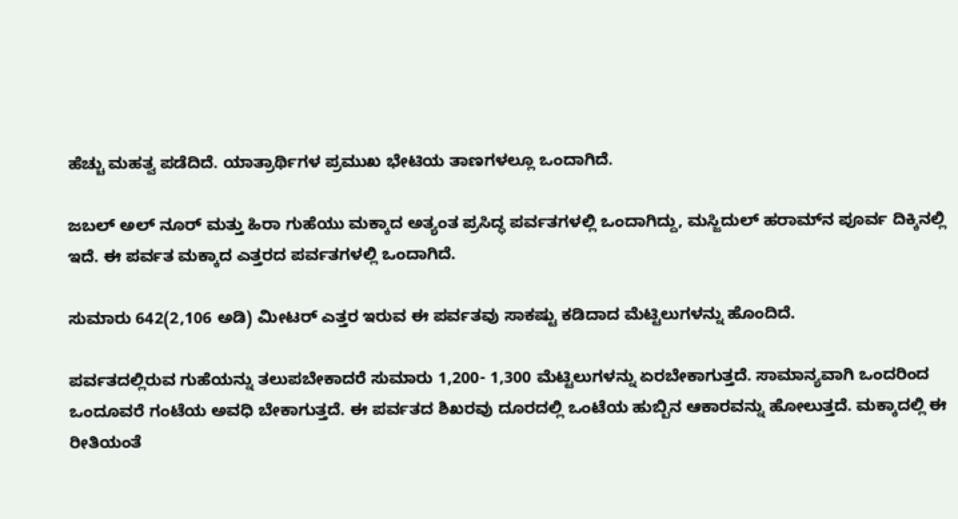ಹೆಚ್ಚು ಮಹತ್ವ ಪಡೆದಿದೆ. ಯಾತ್ರಾರ್ಥಿಗಳ ಪ್ರಮುಖ ಭೇಟಿಯ ತಾಣಗಳಲ್ಲೂ ಒಂದಾಗಿದೆ.

ಜಬಲ್ ಅಲ್ ನೂರ್ ಮತ್ತು ಹಿರಾ ಗುಹೆಯು ಮಕ್ಕಾದ ಅತ್ಯಂತ ಪ್ರಸಿದ್ಧ ಪರ್ವತಗಳಲ್ಲಿ ಒಂದಾಗಿದ್ದು, ಮಸ್ಜಿದುಲ್ ಹರಾಮ್‌ನ ಪೂರ್ವ ದಿಕ್ಕಿನಲ್ಲಿ ಇದೆ. ಈ ಪರ್ವತ ಮಕ್ಕಾದ ಎತ್ತರದ ಪರ್ವತಗಳಲ್ಲಿ ಒಂದಾಗಿದೆ.

ಸುಮಾರು 642(2,106 ಅಡಿ) ಮೀಟರ್ ಎತ್ತರ ಇರುವ ಈ ಪರ್ವತವು ಸಾಕಷ್ಟು ಕಡಿದಾದ ಮೆಟ್ಟಿಲುಗಳನ್ನು ಹೊಂದಿದೆ.

ಪರ್ವತದಲ್ಲಿರುವ ಗುಹೆಯನ್ನು ತಲುಪಬೇಕಾದರೆ ಸುಮಾರು 1,200- 1,300 ಮೆಟ್ಟಿಲುಗಳನ್ನು ಏರಬೇಕಾಗುತ್ತದೆ. ಸಾಮಾನ್ಯವಾಗಿ ಒಂದರಿಂದ ಒಂದೂವರೆ ಗಂಟೆಯ ಅವಧಿ ಬೇಕಾಗುತ್ತದೆ. ಈ ಪರ್ವತದ ಶಿಖರವು ದೂರದಲ್ಲಿ ಒಂಟೆಯ ಹುಬ್ಬಿನ ಆಕಾರವನ್ನು ಹೋಲುತ್ತದೆ. ಮಕ್ಕಾದಲ್ಲಿ ಈ ರೀತಿಯಂತೆ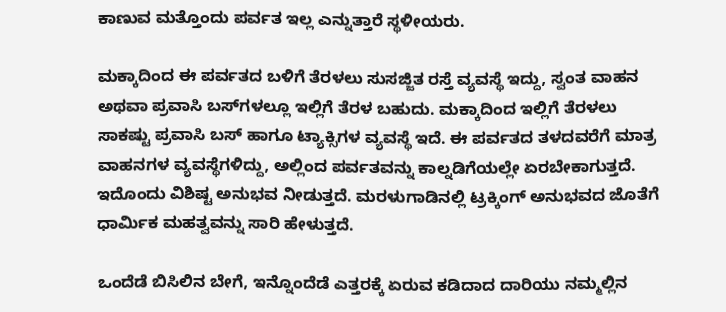ಕಾಣುವ ಮತ್ತೊಂದು ಪರ್ವತ ಇಲ್ಲ ಎನ್ನುತ್ತಾರೆ ಸ್ಥಳೀಯರು.

ಮಕ್ಕಾದಿಂದ ಈ ಪರ್ವತದ ಬಳಿಗೆ ತೆರಳಲು ಸುಸಜ್ಜಿತ ರಸ್ತೆ ವ್ಯವಸ್ಥೆ ಇದ್ದು, ಸ್ವಂತ ವಾಹನ ಅಥವಾ ಪ್ರವಾಸಿ ಬಸ್‌ಗಳಲ್ಲೂ ಇಲ್ಲಿಗೆ ತೆರಳ ಬಹುದು. ಮಕ್ಕಾದಿಂದ ಇಲ್ಲಿಗೆ ತೆರಳಲು ಸಾಕಷ್ಟು ಪ್ರವಾಸಿ ಬಸ್ ಹಾಗೂ ಟ್ಯಾಕ್ಸಿಗಳ ವ್ಯವಸ್ಥೆ ಇದೆ. ಈ ಪರ್ವತದ ತಳದವರೆಗೆ ಮಾತ್ರ ವಾಹನಗಳ ವ್ಯವಸ್ಥೆಗಳಿದ್ದು, ಅಲ್ಲಿಂದ ಪರ್ವತವನ್ನು ಕಾಲ್ನಡಿಗೆಯಲ್ಲೇ ಏರಬೇಕಾಗುತ್ತದೆ. ಇದೊಂದು ವಿಶಿಷ್ಟ ಅನುಭವ ನೀಡುತ್ತದೆ. ಮರಳುಗಾಡಿನಲ್ಲಿ ಟ್ರಕ್ಕಿಂಗ್ ಅನುಭವದ ಜೊತೆಗೆ ಧಾರ್ಮಿಕ ಮಹತ್ವವನ್ನು ಸಾರಿ ಹೇಳುತ್ತದೆ.

ಒಂದೆಡೆ ಬಿಸಿಲಿನ ಬೇಗೆ, ಇನ್ನೊಂದೆಡೆ ಎತ್ತರಕ್ಕೆ ಏರುವ ಕಡಿದಾದ ದಾರಿಯು ನಮ್ಮಲ್ಲಿನ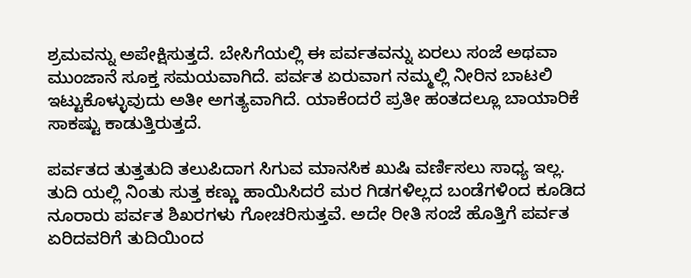ಶ್ರಮವನ್ನು ಅಪೇಕ್ಷಿಸುತ್ತದೆ. ಬೇಸಿಗೆಯಲ್ಲಿ ಈ ಪರ್ವತವನ್ನು ಏರಲು ಸಂಜೆ ಅಥವಾ ಮುಂಜಾನೆ ಸೂಕ್ತ ಸಮಯವಾಗಿದೆ. ಪರ್ವತ ಏರುವಾಗ ನಮ್ಮಲ್ಲಿ ನೀರಿನ ಬಾಟಲಿ ಇಟ್ಟುಕೊಳ್ಳುವುದು ಅತೀ ಅಗತ್ಯವಾಗಿದೆ. ಯಾಕೆಂದರೆ ಪ್ರತೀ ಹಂತದಲ್ಲೂ ಬಾಯಾರಿಕೆ ಸಾಕಷ್ಟು ಕಾಡುತ್ತಿರುತ್ತದೆ.

ಪರ್ವತದ ತುತ್ತತುದಿ ತಲುಪಿದಾಗ ಸಿಗುವ ಮಾನಸಿಕ ಖುಷಿ ವರ್ಣಿಸಲು ಸಾಧ್ಯ ಇಲ್ಲ. ತುದಿ ಯಲ್ಲಿ ನಿಂತು ಸುತ್ತ ಕಣ್ಣು ಹಾಯಿಸಿದರೆ ಮರ ಗಿಡಗಳಿಲ್ಲದ ಬಂಡೆಗಳಿಂದ ಕೂಡಿದ ನೂರಾರು ಪರ್ವತ ಶಿಖರಗಳು ಗೋಚರಿಸುತ್ತವೆ. ಅದೇ ರೀತಿ ಸಂಜೆ ಹೊತ್ತಿಗೆ ಪರ್ವತ ಏರಿದವರಿಗೆ ತುದಿಯಿಂದ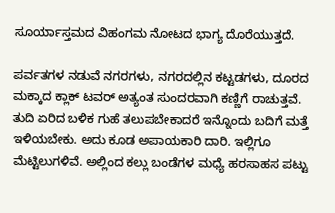ಸೂರ್ಯಾಸ್ತಮದ ವಿಹಂಗಮ ನೋಟದ ಭಾಗ್ಯ ದೊರೆಯುತ್ತದೆ.

ಪರ್ವತಗಳ ನಡುವೆ ನಗರಗಳು, ನಗರದಲ್ಲಿನ ಕಟ್ಟಡಗಳು, ದೂರದ ಮಕ್ಕಾದ ಕ್ಲಾಕ್ ಟವರ್ ಅತ್ಯಂತ ಸುಂದರವಾಗಿ ಕಣ್ಣಿಗೆ ರಾಚುತ್ತವೆ. ತುದಿ ಏರಿದ ಬಳಿಕ ಗುಹೆ ತಲುಪಬೇಕಾದರೆ ಇನ್ನೊಂದು ಬದಿಗೆ ಮತ್ತೆ ಇಳಿಯಬೇಕು. ಅದು ಕೂಡ ಅಪಾಯಕಾರಿ ದಾರಿ. ಇಲ್ಲಿಗೂ ಮೆಟ್ಟಿಲುಗಳಿವೆ. ಅಲ್ಲಿಂದ ಕಲ್ಲು ಬಂಡೆಗಳ ಮಧ್ಯೆ ಹರಸಾಹಸ ಪಟ್ಟು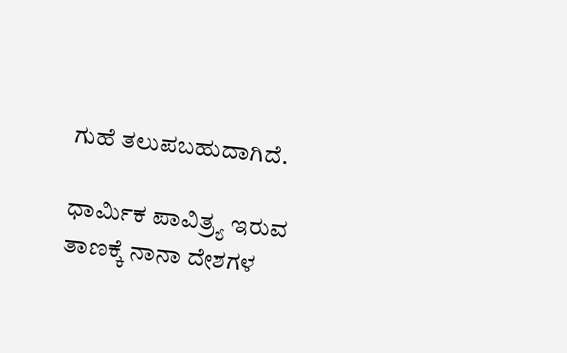ಗುಹೆ ತಲುಪಬಹುದಾಗಿದೆ.

ಧಾರ್ಮಿಕ ಪಾವಿತ್ರ್ಯ ಇರುವ ತಾಣಕ್ಕೆ ನಾನಾ ದೇಶಗಳ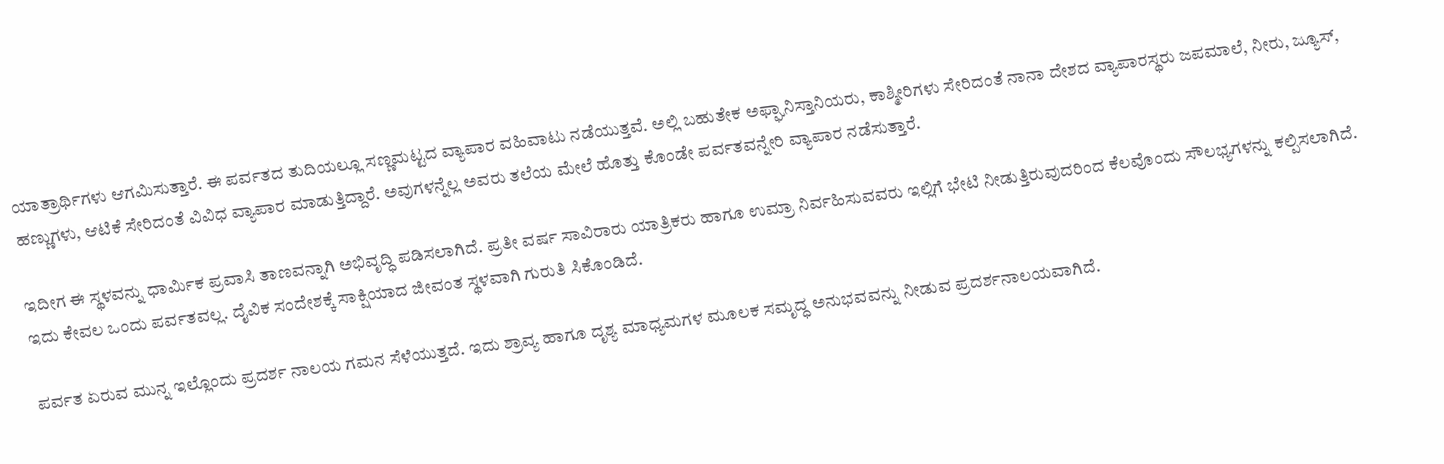ಯಾತ್ರಾರ್ಥಿಗಳು ಆಗಮಿಸುತ್ತಾರೆ. ಈ ಪರ್ವತದ ತುದಿಯಲ್ಲೂ ಸಣ್ಣಮಟ್ಟದ ವ್ಯಾಪಾರ ವಹಿವಾಟು ನಡೆಯುತ್ತವೆ. ಅಲ್ಲಿ ಬಹುತೇಕ ಅಫ್ಘಾನಿಸ್ತಾನಿಯರು, ಕಾಶ್ಮೀರಿಗಳು ಸೇರಿದಂತೆ ನಾನಾ ದೇಶದ ವ್ಯಾಪಾರಸ್ಥರು ಜಪಮಾಲೆ, ನೀರು, ಜ್ಯೂಸ್, ಹಣ್ಣುಗಳು, ಆಟಿಕೆ ಸೇರಿದಂತೆ ವಿವಿಧ ವ್ಯಾಪಾರ ಮಾಡುತ್ತಿದ್ದಾರೆ. ಅವುಗಳನ್ನೆಲ್ಲ ಅವರು ತಲೆಯ ಮೇಲೆ ಹೊತ್ತು ಕೊಂಡೇ ಪರ್ವತವನ್ನೇರಿ ವ್ಯಾಪಾರ ನಡೆಸುತ್ತಾರೆ.

ಇದೀಗ ಈ ಸ್ಥಳವನ್ನು ಧಾರ್ಮಿಕ ಪ್ರವಾಸಿ ತಾಣವನ್ನಾಗಿ ಅಭಿವೃದ್ಧಿ ಪಡಿಸಲಾಗಿದೆ. ಪ್ರತೀ ವರ್ಷ ಸಾವಿರಾರು ಯಾತ್ರಿಕರು ಹಾಗೂ ಉಮ್ರಾ ನಿರ್ವಹಿಸುವವರು ಇಲ್ಲಿಗೆ ಭೇಟಿ ನೀಡುತ್ತಿರುವುದರಿಂದ ಕೆಲವೊಂದು ಸೌಲಭ್ಯಗಳನ್ನು ಕಲ್ಪಿಸಲಾಗಿದೆ. ಇದು ಕೇವಲ ಒಂದು ಪರ್ವತವಲ್ಲ. ದೈವಿಕ ಸಂದೇಶಕ್ಕೆ ಸಾಕ್ಷಿಯಾದ ಜೀವಂತ ಸ್ಥಳವಾಗಿ ಗುರುತಿ ಸಿಕೊಂಡಿದೆ.

ಪರ್ವತ ಏರುವ ಮುನ್ನ ಇಲ್ಲೊಂದು ಪ್ರದರ್ಶ ನಾಲಯ ಗಮನ ಸೆಳೆಯುತ್ತದೆ. ಇದು ಶ್ರಾವ್ಯ ಹಾಗೂ ದೃಶ್ಯ ಮಾಧ್ಯಮಗಳ ಮೂಲಕ ಸಮೃದ್ಧ ಅನುಭವವನ್ನು ನೀಡುವ ಪ್ರದರ್ಶನಾಲಯವಾಗಿದೆ.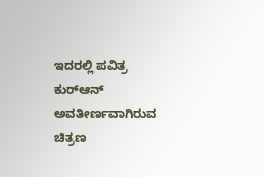ಇದರಲ್ಲಿ ಪವಿತ್ರ ಕುರ್‌ಆನ್ ಅವತೀರ್ಣವಾಗಿರುವ ಚಿತ್ರಣ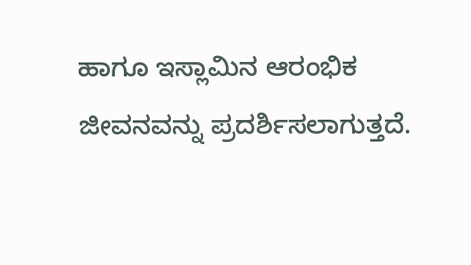ಹಾಗೂ ಇಸ್ಲಾಮಿನ ಆರಂಭಿಕ ಜೀವನವನ್ನು ಪ್ರದರ್ಶಿಸಲಾಗುತ್ತದೆ.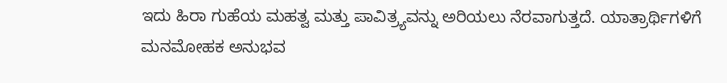ಇದು ಹಿರಾ ಗುಹೆಯ ಮಹತ್ವ ಮತ್ತು ಪಾವಿತ್ರ್ಯವನ್ನು ಅರಿಯಲು ನೆರವಾಗುತ್ತದೆ. ಯಾತ್ರಾರ್ಥಿಗಳಿಗೆ ಮನಮೋಹಕ ಅನುಭವ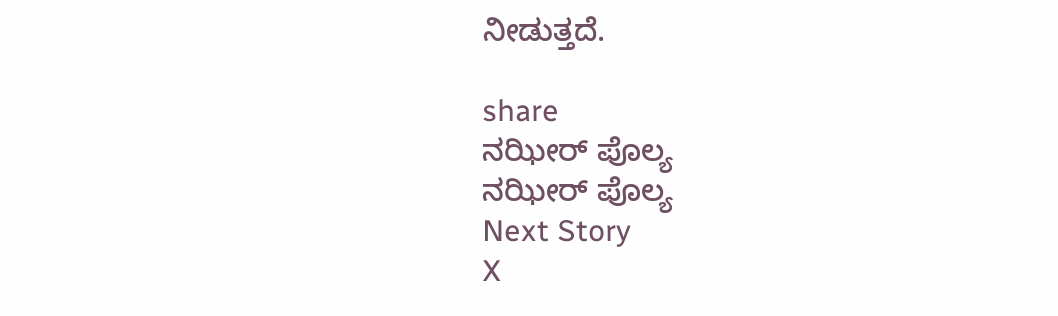ನೀಡುತ್ತದೆ.

share
ನಝೀರ್ ಪೊಲ್ಯ
ನಝೀರ್ ಪೊಲ್ಯ
Next Story
X